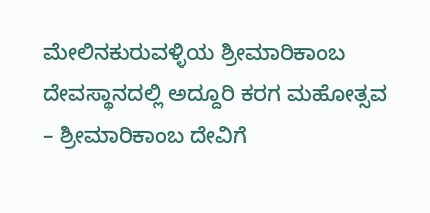ಮೇಲಿನಕುರುವಳ್ಳಿಯ ಶ್ರೀಮಾರಿಕಾಂಬ ದೇವಸ್ಥಾನದಲ್ಲಿ ಅದ್ದೂರಿ ಕರಗ ಮಹೋತ್ಸವ
– ಶ್ರೀಮಾರಿಕಾಂಬ ದೇವಿಗೆ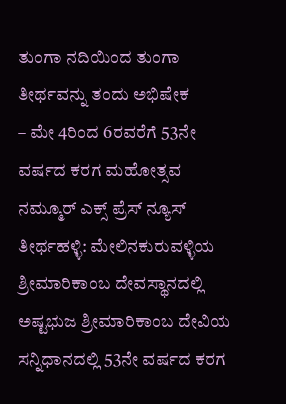ತುಂಗಾ ನದಿಯಿಂದ ತುಂಗಾ ತೀರ್ಥವನ್ನು ತಂದು ಅಭಿಷೇಕ
– ಮೇ 4ರಿಂದ 6ರವರೆಗೆ 53ನೇ ವರ್ಷದ ಕರಗ ಮಹೋತ್ಸವ
ನಮ್ಮೂರ್ ಎಕ್ಸ್ ಪ್ರೆಸ್ ನ್ಯೂಸ್
ತೀರ್ಥಹಳ್ಳಿ: ಮೇಲಿನಕುರುವಳ್ಳಿಯ ಶ್ರೀಮಾರಿಕಾಂಬ ದೇವಸ್ಥಾನದಲ್ಲಿ ಅಷ್ಟಭುಜ ಶ್ರೀಮಾರಿಕಾಂಬ ದೇವಿಯ ಸನ್ನಿಧಾನದಲ್ಲಿ 53ನೇ ವರ್ಷದ ಕರಗ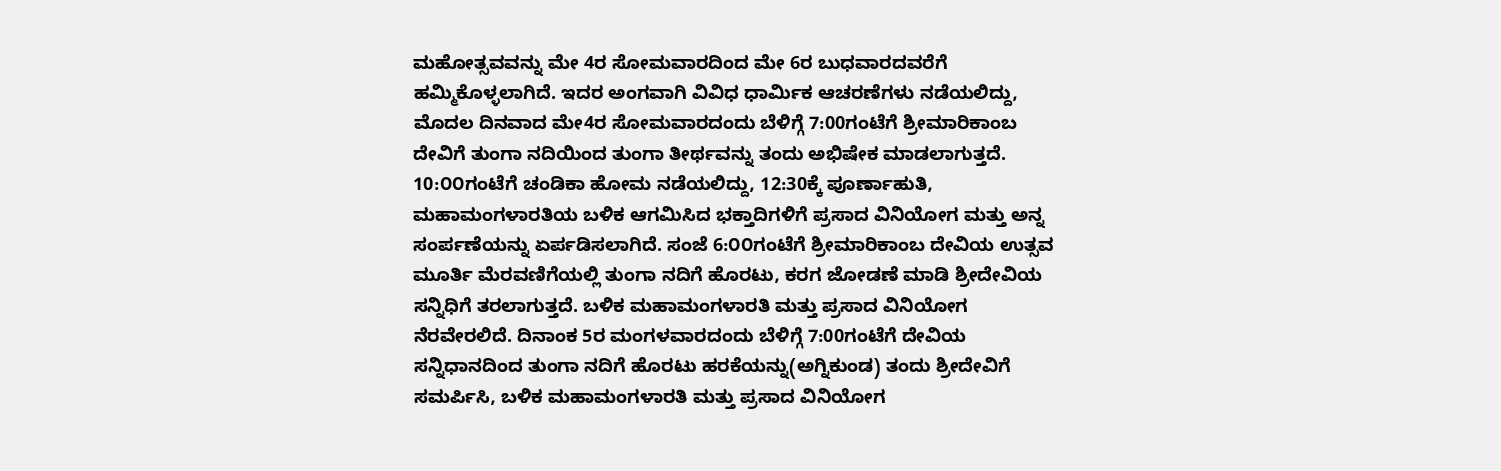ಮಹೋತ್ಸವವನ್ನು ಮೇ 4ರ ಸೋಮವಾರದಿಂದ ಮೇ 6ರ ಬುಧವಾರದವರೆಗೆ ಹಮ್ಮಿಕೊಳ್ಳಲಾಗಿದೆ. ಇದರ ಅಂಗವಾಗಿ ವಿವಿಧ ಧಾರ್ಮಿಕ ಆಚರಣೆಗಳು ನಡೆಯಲಿದ್ದು, ಮೊದಲ ದಿನವಾದ ಮೇ4ರ ಸೋಮವಾರದಂದು ಬೆಳಿಗ್ಗೆ 7:00ಗಂಟೆಗೆ ಶ್ರೀಮಾರಿಕಾಂಬ ದೇವಿಗೆ ತುಂಗಾ ನದಿಯಿಂದ ತುಂಗಾ ತೀರ್ಥವನ್ನು ತಂದು ಅಭಿಷೇಕ ಮಾಡಲಾಗುತ್ತದೆ.
10:೦೦ಗಂಟೆಗೆ ಚಂಡಿಕಾ ಹೋಮ ನಡೆಯಲಿದ್ದು, 12:30ಕ್ಕೆ ಪೂರ್ಣಾಹುತಿ, ಮಹಾಮಂಗಳಾರತಿಯ ಬಳಿಕ ಆಗಮಿಸಿದ ಭಕ್ತಾದಿಗಳಿಗೆ ಪ್ರಸಾದ ವಿನಿಯೋಗ ಮತ್ತು ಅನ್ನ ಸಂರ್ಪಣೆಯನ್ನು ಏರ್ಪಡಿಸಲಾಗಿದೆ. ಸಂಜೆ 6:೦೦ಗಂಟೆಗೆ ಶ್ರೀಮಾರಿಕಾಂಬ ದೇವಿಯ ಉತ್ಸವ ಮೂರ್ತಿ ಮೆರವಣಿಗೆಯಲ್ಲಿ ತುಂಗಾ ನದಿಗೆ ಹೊರಟು, ಕರಗ ಜೋಡಣೆ ಮಾಡಿ ಶ್ರೀದೇವಿಯ ಸನ್ನಿಧಿಗೆ ತರಲಾಗುತ್ತದೆ. ಬಳಿಕ ಮಹಾಮಂಗಳಾರತಿ ಮತ್ತು ಪ್ರಸಾದ ವಿನಿಯೋಗ ನೆರವೇರಲಿದೆ. ದಿನಾಂಕ 5ರ ಮಂಗಳವಾರದಂದು ಬೆಳಿಗ್ಗೆ 7:00ಗಂಟೆಗೆ ದೇವಿಯ ಸನ್ನಿಧಾನದಿಂದ ತುಂಗಾ ನದಿಗೆ ಹೊರಟು ಹರಕೆಯನ್ನು(ಅಗ್ನಿಕುಂಡ) ತಂದು ಶ್ರೀದೇವಿಗೆ ಸಮರ್ಪಿಸಿ, ಬಳಿಕ ಮಹಾಮಂಗಳಾರತಿ ಮತ್ತು ಪ್ರಸಾದ ವಿನಿಯೋಗ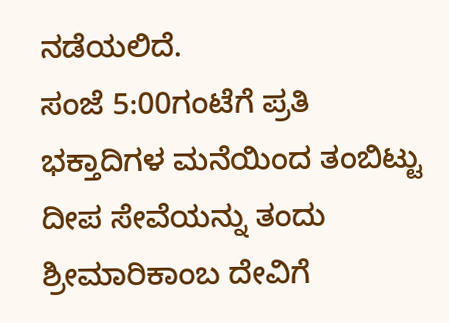ನಡೆಯಲಿದೆ.
ಸಂಜೆ 5:00ಗಂಟೆಗೆ ಪ್ರತಿ ಭಕ್ತಾದಿಗಳ ಮನೆಯಿಂದ ತಂಬಿಟ್ಟು ದೀಪ ಸೇವೆಯನ್ನು ತಂದು ಶ್ರೀಮಾರಿಕಾಂಬ ದೇವಿಗೆ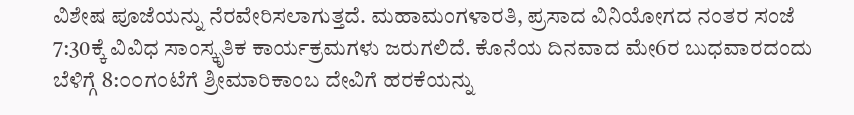ವಿಶೇಷ ಪೂಜೆಯನ್ನು ನೆರವೇರಿಸಲಾಗುತ್ತದೆ. ಮಹಾಮಂಗಳಾರತಿ, ಪ್ರಸಾದ ವಿನಿಯೋಗದ ನಂತರ ಸಂಜೆ 7:30ಕ್ಕೆ ವಿವಿಧ ಸಾಂಸ್ಕೃತಿಕ ಕಾರ್ಯಕ್ರಮಗಳು ಜರುಗಲಿದೆ. ಕೊನೆಯ ದಿನವಾದ ಮೇ6ರ ಬುಧವಾರದಂದು ಬೆಳಿಗ್ಗೆ 8:೦೦ಗಂಟೆಗೆ ಶ್ರೀಮಾರಿಕಾಂಬ ದೇವಿಗೆ ಹರಕೆಯನ್ನು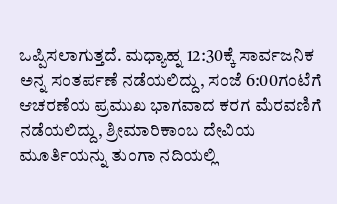ಒಪ್ಪಿಸಲಾಗುತ್ತದೆ. ಮಧ್ಯಾಹ್ನ 12:30ಕ್ಕೆ ಸಾರ್ವಜನಿಕ ಅನ್ನ ಸಂತರ್ಪಣೆ ನಡೆಯಲಿದ್ದು, ಸಂಜೆ 6:00ಗಂಟೆಗೆ ಆಚರಣೆಯ ಪ್ರಮುಖ ಭಾಗವಾದ ಕರಗ ಮೆರವಣಿಗೆ ನಡೆಯಲಿದ್ದು, ಶ್ರೀಮಾರಿಕಾಂಬ ದೇವಿಯ ಮೂರ್ತಿಯನ್ನು ತುಂಗಾ ನದಿಯಲ್ಲಿ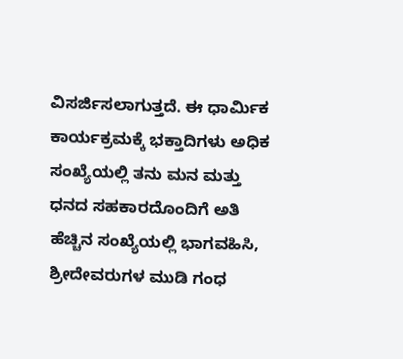ವಿಸರ್ಜಿಸಲಾಗುತ್ತದೆ. ಈ ಧಾರ್ಮಿಕ ಕಾರ್ಯಕ್ರಮಕ್ಕೆ ಭಕ್ತಾದಿಗಳು ಅಧಿಕ ಸಂಖ್ಯೆಯಲ್ಲಿ ತನು ಮನ ಮತ್ತು ಧನದ ಸಹಕಾರದೊಂದಿಗೆ ಅತಿ ಹೆಚ್ಚಿನ ಸಂಖ್ಯೆಯಲ್ಲಿ ಭಾಗವಹಿಸಿ, ಶ್ರೀದೇವರುಗಳ ಮುಡಿ ಗಂಧ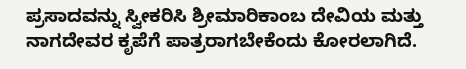ಪ್ರಸಾದವನ್ನು ಸ್ವೀಕರಿಸಿ ಶ್ರೀಮಾರಿಕಾಂಬ ದೇವಿಯ ಮತ್ತು ನಾಗದೇವರ ಕೃಪೆಗೆ ಪಾತ್ರರಾಗಬೇಕೆಂದು ಕೋರಲಾಗಿದೆ.